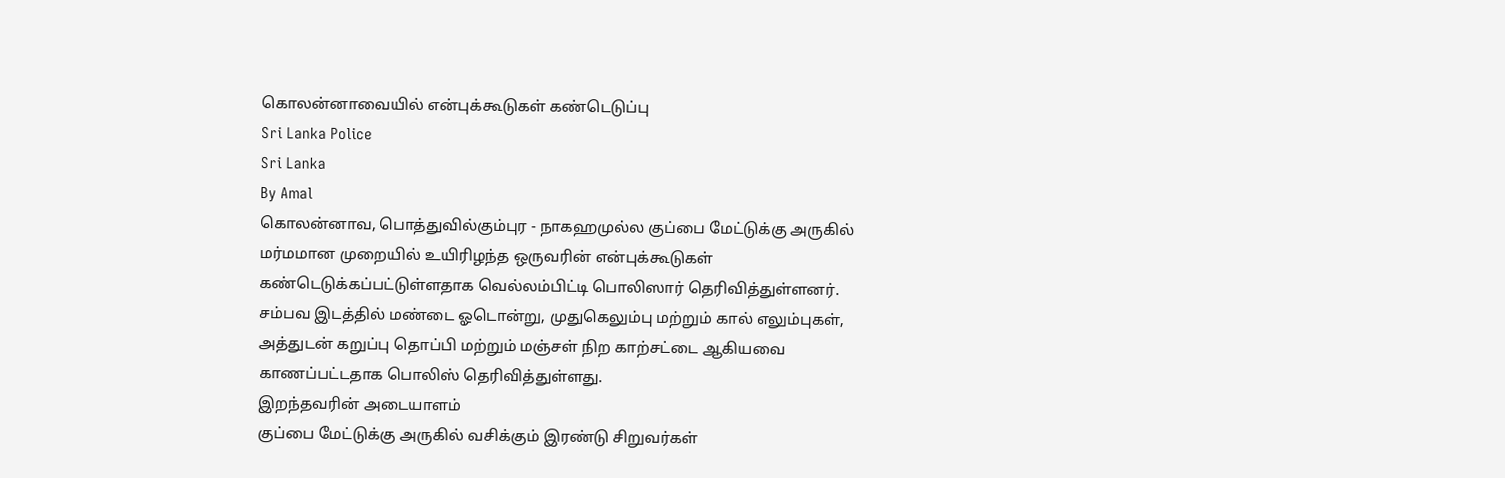கொலன்னாவையில் என்புக்கூடுகள் கண்டெடுப்பு
Sri Lanka Police
Sri Lanka
By Amal
கொலன்னாவ, பொத்துவில்கும்புர - நாகஹமுல்ல குப்பை மேட்டுக்கு அருகில் மர்மமான முறையில் உயிரிழந்த ஒருவரின் என்புக்கூடுகள் கண்டெடுக்கப்பட்டுள்ளதாக வெல்லம்பிட்டி பொலிஸார் தெரிவித்துள்ளனர்.
சம்பவ இடத்தில் மண்டை ஓடொன்று, முதுகெலும்பு மற்றும் கால் எலும்புகள், அத்துடன் கறுப்பு தொப்பி மற்றும் மஞ்சள் நிற காற்சட்டை ஆகியவை காணப்பட்டதாக பொலிஸ் தெரிவித்துள்ளது.
இறந்தவரின் அடையாளம்
குப்பை மேட்டுக்கு அருகில் வசிக்கும் இரண்டு சிறுவர்கள்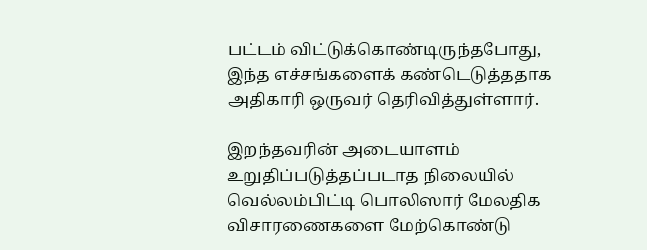பட்டம் விட்டுக்கொண்டிருந்தபோது, இந்த எச்சங்களைக் கண்டெடுத்ததாக அதிகாரி ஒருவர் தெரிவித்துள்ளார்.

இறந்தவரின் அடையாளம் உறுதிப்படுத்தப்படாத நிலையில் வெல்லம்பிட்டி பொலிஸார் மேலதிக விசாரணைகளை மேற்கொண்டு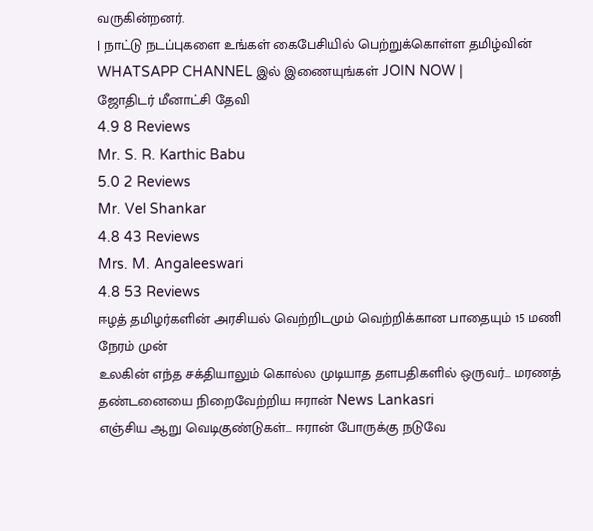வருகின்றனர்.
| நாட்டு நடப்புகளை உங்கள் கைபேசியில் பெற்றுக்கொள்ள தமிழ்வின் WHATSAPP CHANNEL இல் இணையுங்கள் JOIN NOW |
ஜோதிடர் மீனாட்சி தேவி
4.9 8 Reviews
Mr. S. R. Karthic Babu
5.0 2 Reviews
Mr. Vel Shankar
4.8 43 Reviews
Mrs. M. Angaleeswari
4.8 53 Reviews
ஈழத் தமிழர்களின் அரசியல் வெற்றிடமும் வெற்றிக்கான பாதையும் 15 மணி நேரம் முன்
உலகின் எந்த சக்தியாலும் கொல்ல முடியாத தளபதிகளில் ஒருவர்... மரணத் தண்டனையை நிறைவேற்றிய ஈரான் News Lankasri
எஞ்சிய ஆறு வெடிகுண்டுகள்... ஈரான் போருக்கு நடுவே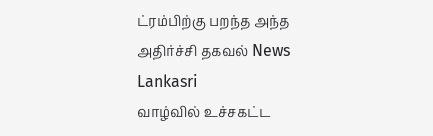ட்ரம்பிற்கு பறந்த அந்த அதிர்ச்சி தகவல் News Lankasri
வாழ்வில் உச்சகட்ட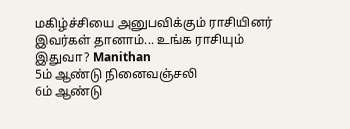மகிழ்ச்சியை அனுபவிக்கும் ராசியினர் இவர்கள் தானாம்... உங்க ராசியும் இதுவா? Manithan
5ம் ஆண்டு நினைவஞ்சலி
6ம் ஆண்டு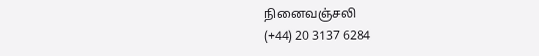நினைவஞ்சலி
(+44) 20 3137 6284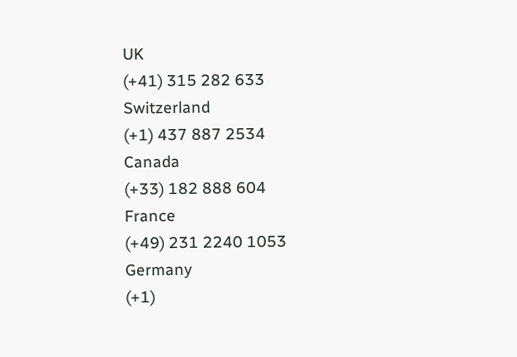UK
(+41) 315 282 633
Switzerland
(+1) 437 887 2534
Canada
(+33) 182 888 604
France
(+49) 231 2240 1053
Germany
(+1)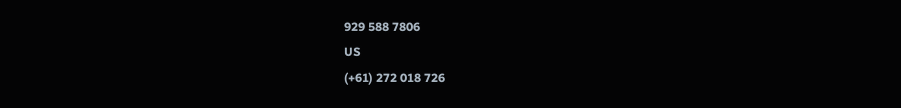929 588 7806
US
(+61) 272 018 726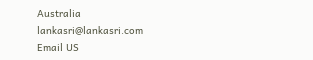Australia
lankasri@lankasri.com
Email US